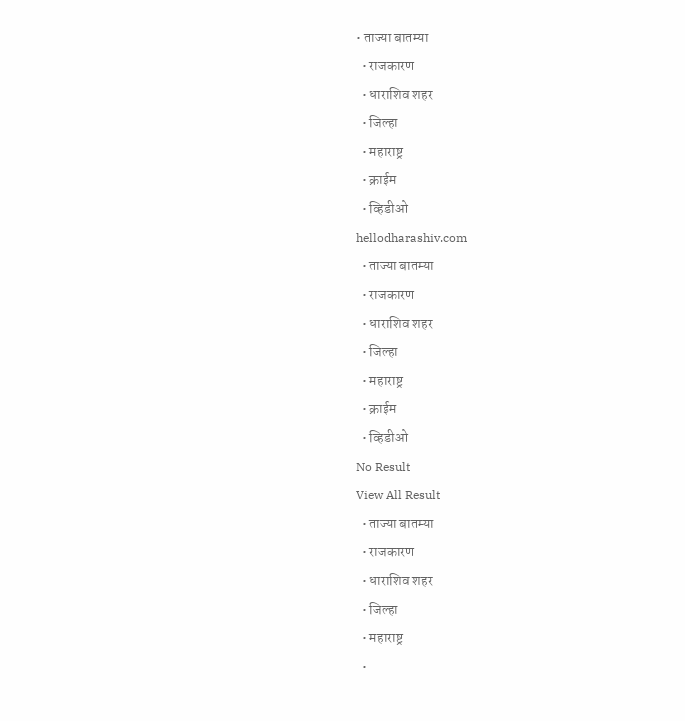• ताज्या बातम्या
  • राजकारण
  • धाराशिव शहर
  • जिल्हा
  • महाराष्ट्र
  • क्राईम
  • व्हिडीओ
hellodharashiv.com
  • ताज्या बातम्या
  • राजकारण
  • धाराशिव शहर
  • जिल्हा
  • महाराष्ट्र
  • क्राईम
  • व्हिडीओ
No Result
View All Result
  • ताज्या बातम्या
  • राजकारण
  • धाराशिव शहर
  • जिल्हा
  • महाराष्ट्र
  •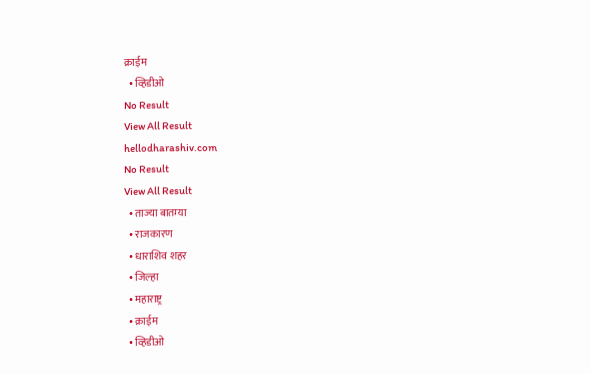क्राईम
  • व्हिडीओ
No Result
View All Result
hellodharashiv.com
No Result
View All Result
  • ताज्या बातम्या
  • राजकारण
  • धाराशिव शहर
  • जिल्हा
  • महाराष्ट्र
  • क्राईम
  • व्हिडीओ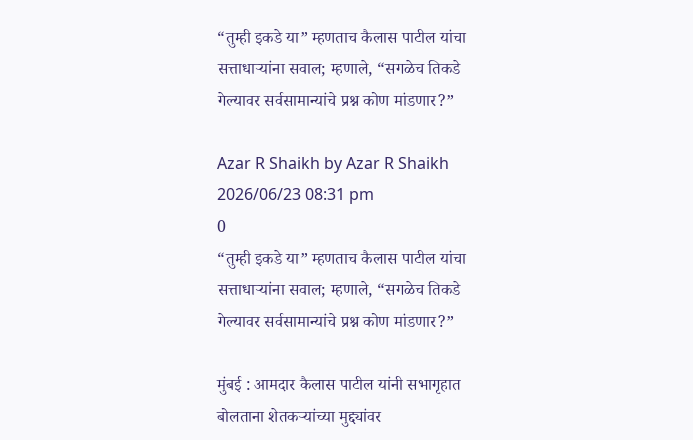“तुम्ही इकडे या” म्हणताच कैलास पाटील यांचा सत्ताधाऱ्यांना सवाल; म्हणाले, “सगळेच तिकडे गेल्यावर सर्वसामान्यांचे प्रश्न कोण मांडणार?”

Azar R Shaikh by Azar R Shaikh
2026/06/23 08:31 pm
0
“तुम्ही इकडे या” म्हणताच कैलास पाटील यांचा सत्ताधाऱ्यांना सवाल; म्हणाले, “सगळेच तिकडे गेल्यावर सर्वसामान्यांचे प्रश्न कोण मांडणार?”

मुंबई : आमदार कैलास पाटील यांनी सभागृहात बोलताना शेतकऱ्यांच्या मुद्द्यांवर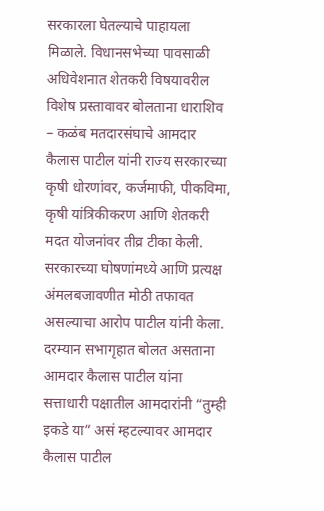सरकारला घेतल्याचे पाहायला मिळाले. विधानसभेच्या पावसाळी अधिवेशनात शेतकरी विषयावरील विशेष प्रस्तावावर बोलताना धाराशिव – कळंब मतदारसंघाचे आमदार कैलास पाटील यांनी राज्य सरकारच्या कृषी धोरणांवर, कर्जमाफी, पीकविमा, कृषी यांत्रिकीकरण आणि शेतकरी मदत योजनांवर तीव्र टीका केली. सरकारच्या घोषणांमध्ये आणि प्रत्यक्ष अंमलबजावणीत मोठी तफावत असल्याचा आरोप पाटील यांनी केला. दरम्यान सभागृहात बोलत असताना आमदार कैलास पाटील यांना सत्ताधारी पक्षातील आमदारांनी “तुम्ही इकडे या” असं म्हटल्यावर आमदार कैलास पाटील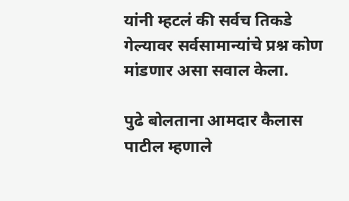यांनी म्हटलं की सर्वच तिकडे गेल्यावर सर्वसामान्यांचे प्रश्न कोण मांडणार असा सवाल केला.

पुढे बोलताना आमदार कैलास पाटील म्हणाले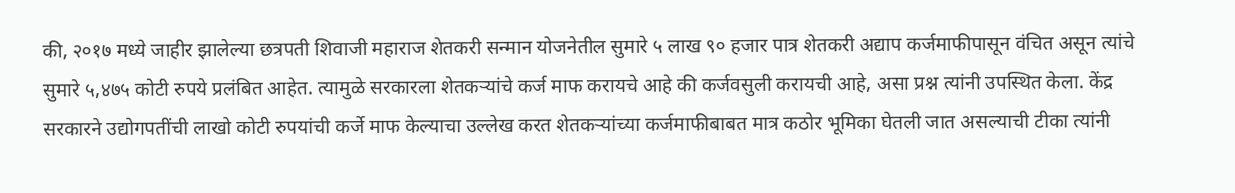की, २०१७ मध्ये जाहीर झालेल्या छत्रपती शिवाजी महाराज शेतकरी सन्मान योजनेतील सुमारे ५ लाख ९० हजार पात्र शेतकरी अद्याप कर्जमाफीपासून वंचित असून त्यांचे सुमारे ५,४७५ कोटी रुपये प्रलंबित आहेत. त्यामुळे सरकारला शेतकऱ्यांचे कर्ज माफ करायचे आहे की कर्जवसुली करायची आहे, असा प्रश्न त्यांनी उपस्थित केला. केंद्र सरकारने उद्योगपतींची लाखो कोटी रुपयांची कर्जे माफ केल्याचा उल्लेख करत शेतकऱ्यांच्या कर्जमाफीबाबत मात्र कठोर भूमिका घेतली जात असल्याची टीका त्यांनी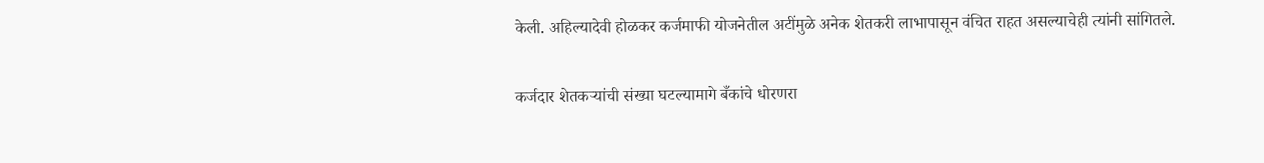केली. अहिल्यादेवी होळकर कर्जमाफी योजनेतील अटींमुळे अनेक शेतकरी लाभापासून वंचित राहत असल्याचेही त्यांनी सांगितले.

कर्जदार शेतकऱ्यांची संख्या घटल्यामागे बँकांचे धोरणरा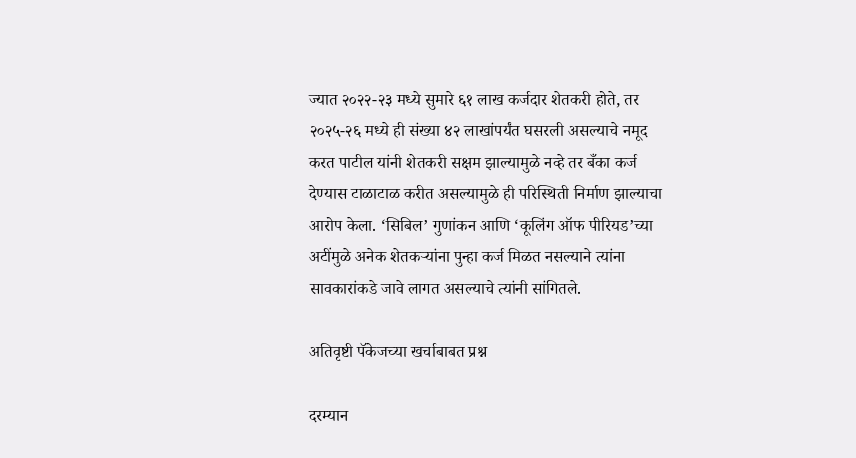ज्यात २०२२-२३ मध्ये सुमारे ६१ लाख कर्जदार शेतकरी होते, तर २०२५-२६ मध्ये ही संख्या ४२ लाखांपर्यंत घसरली असल्याचे नमूद करत पाटील यांनी शेतकरी सक्षम झाल्यामुळे नव्हे तर बँका कर्ज देण्यास टाळाटाळ करीत असल्यामुळे ही परिस्थिती निर्माण झाल्याचा आरोप केला. ‘सिबिल’ गुणांकन आणि ‘कूलिंग ऑफ पीरियड’च्या अटींमुळे अनेक शेतकऱ्यांना पुन्हा कर्ज मिळत नसल्याने त्यांना सावकारांकडे जावे लागत असल्याचे त्यांनी सांगितले.

अतिवृष्टी पॅकेजच्या खर्चाबाबत प्रश्न

दरम्यान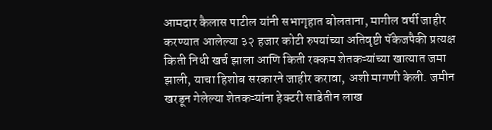आमदार कैलास पाटील यांनी सभागृहात बोलताना, मागील वर्षी जाहीर करण्यात आलेल्या ३२ हजार कोटी रुपयांच्या अतिवृष्टी पॅकेजपैकी प्रत्यक्ष किती निधी खर्च झाला आणि किती रक्कम शेतकऱ्यांच्या खात्यात जमा झाली, याचा हिशोब सरकारने जाहीर करावा, अशी मागणी केली. जमीन खरडून गेलेल्या शेतकऱ्यांना हेक्टरी साडेतीन लाख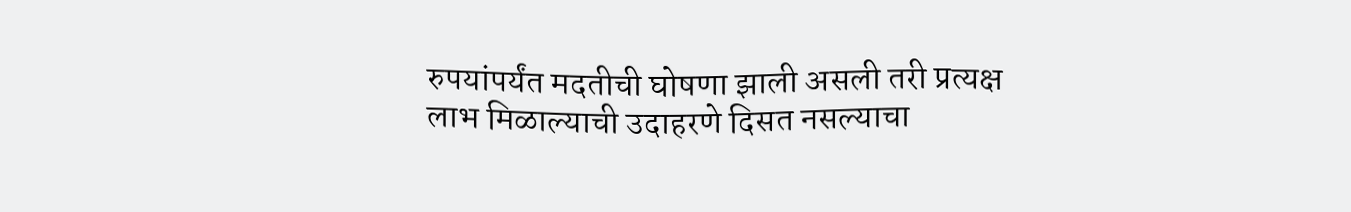रुपयांपर्यंत मदतीची घोषणा झाली असली तरी प्रत्यक्ष लाभ मिळाल्याची उदाहरणे दिसत नसल्याचा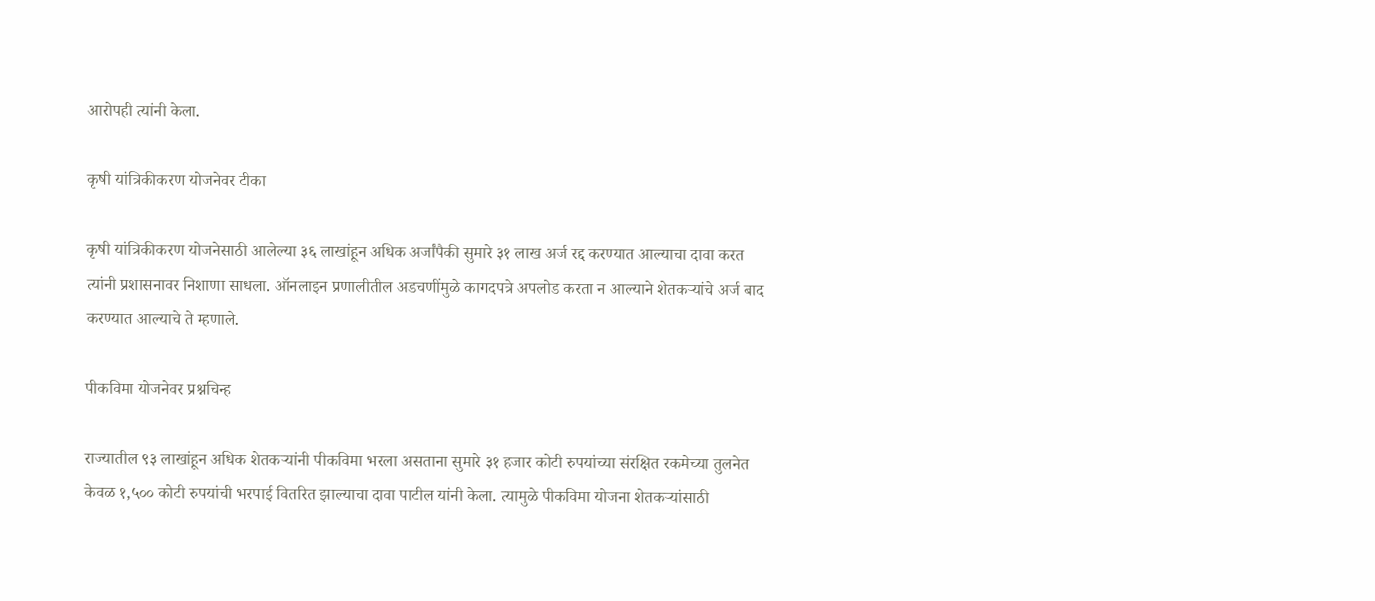आरोपही त्यांनी केला.

कृषी यांत्रिकीकरण योजनेवर टीका

कृषी यांत्रिकीकरण योजनेसाठी आलेल्या ३६ लाखांहून अधिक अर्जांपैकी सुमारे ३१ लाख अर्ज रद्द करण्यात आल्याचा दावा करत त्यांनी प्रशासनावर निशाणा साधला. ऑनलाइन प्रणालीतील अडचणींमुळे कागदपत्रे अपलोड करता न आल्याने शेतकऱ्यांचे अर्ज बाद करण्यात आल्याचे ते म्हणाले.

पीकविमा योजनेवर प्रश्नचिन्ह

राज्यातील ९३ लाखांहून अधिक शेतकऱ्यांनी पीकविमा भरला असताना सुमारे ३१ हजार कोटी रुपयांच्या संरक्षित रकमेच्या तुलनेत केवळ १,५०० कोटी रुपयांची भरपाई वितरित झाल्याचा दावा पाटील यांनी केला. त्यामुळे पीकविमा योजना शेतकऱ्यांसाठी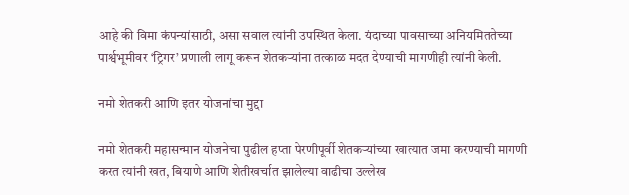आहे की विमा कंपन्यांसाठी, असा सवाल त्यांनी उपस्थित केला. यंदाच्या पावसाच्या अनियमिततेच्या पार्श्वभूमीवर ‘ट्रिगर’ प्रणाली लागू करून शेतकऱ्यांना तत्काळ मदत देण्याची मागणीही त्यांनी केली.

नमो शेतकरी आणि इतर योजनांचा मुद्दा

नमो शेतकरी महासन्मान योजनेचा पुढील हप्ता पेरणीपूर्वी शेतकऱ्यांच्या खात्यात जमा करण्याची मागणी करत त्यांनी खत, बियाणे आणि शेतीखर्चात झालेल्या वाढीचा उल्लेख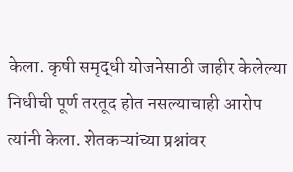केला. कृषी समृद्धी योजनेसाठी जाहीर केलेल्या निधीची पूर्ण तरतूद होत नसल्याचाही आरोप त्यांनी केला. शेतकऱ्यांच्या प्रश्नांवर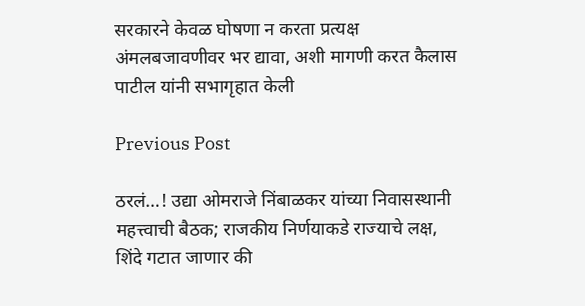सरकारने केवळ घोषणा न करता प्रत्यक्ष अंमलबजावणीवर भर द्यावा, अशी मागणी करत कैलास पाटील यांनी सभागृहात केली

Previous Post

ठरलं…! उद्या ओमराजे निंबाळकर यांच्या निवासस्थानी महत्त्वाची बैठक; राजकीय निर्णयाकडे राज्याचे लक्ष, शिंदे गटात जाणार की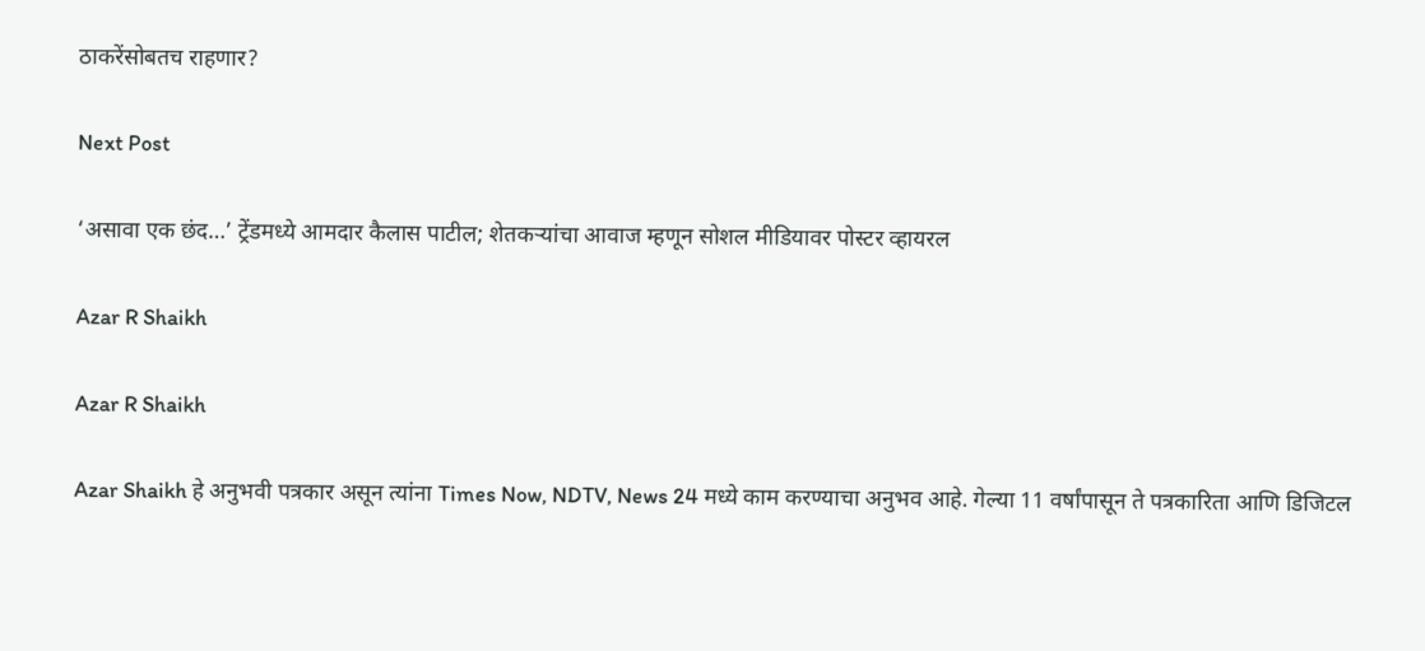ठाकरेंसोबतच राहणार?

Next Post

‘असावा एक छंद…’ ट्रेंडमध्ये आमदार कैलास पाटील; शेतकऱ्यांचा आवाज म्हणून सोशल मीडियावर पोस्टर व्हायरल

Azar R Shaikh

Azar R Shaikh

Azar Shaikh हे अनुभवी पत्रकार असून त्यांना Times Now, NDTV, News 24 मध्ये काम करण्याचा अनुभव आहे. गेल्या 11 वर्षांपासून ते पत्रकारिता आणि डिजिटल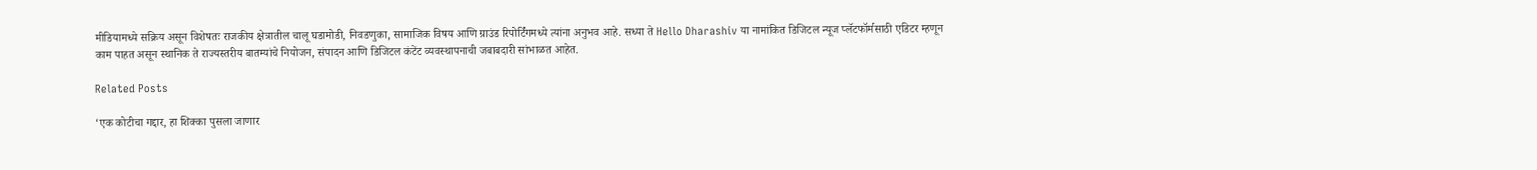मीडियामध्ये सक्रिय असून विशेषतः राजकीय क्षेत्रातील चालू घडामोडी, निवडणुका, सामाजिक विषय आणि ग्राउंड रिपोर्टिंगमध्ये त्यांना अनुभव आहे. सध्या ते Hello Dharashiv या नामांकित डिजिटल न्यूज प्लॅटफॉर्मसाठी एडिटर म्हणून काम पाहत असून स्थानिक ते राज्यस्तरीय बातम्यांचे नियोजन, संपादन आणि डिजिटल कंटेंट व्यवस्थापनाची जबाबदारी सांभाळत आहेत.

Related Posts

‘एक कोटीचा गद्दार, हा शिक्का पुसला जाणार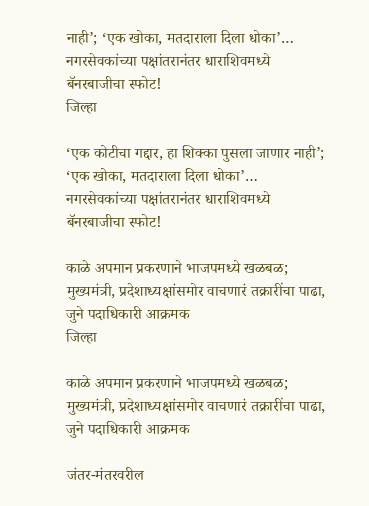नाही’; ‘एक खोका, मतदाराला दिला धोका’… नगरसेवकांच्या पक्षांतरानंतर धाराशिवमध्ये बॅनरबाजीचा स्फोट!
जिल्हा

‘एक कोटीचा गद्दार, हा शिक्का पुसला जाणार नाही’; ‘एक खोका, मतदाराला दिला धोका’… नगरसेवकांच्या पक्षांतरानंतर धाराशिवमध्ये बॅनरबाजीचा स्फोट!

काळे अपमान प्रकरणाने भाजपमध्ये खळबळ; मुख्यमंत्री, प्रदेशाध्यक्षांसमोर वाचणारं तक्रारींचा पाढा, जुने पदाधिकारी आक्रमक
जिल्हा

काळे अपमान प्रकरणाने भाजपमध्ये खळबळ; मुख्यमंत्री, प्रदेशाध्यक्षांसमोर वाचणारं तक्रारींचा पाढा, जुने पदाधिकारी आक्रमक

जंतर-मंतरवरील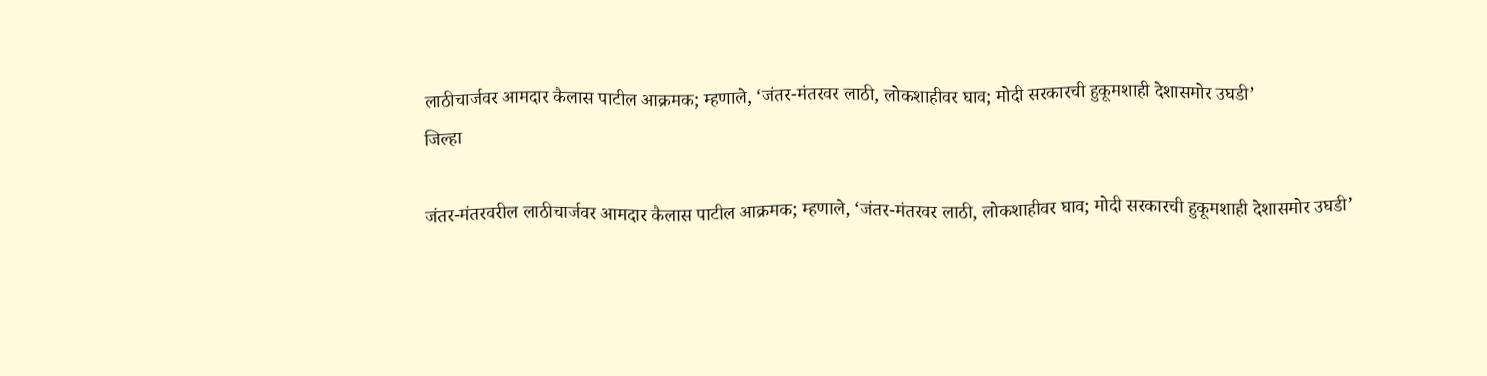लाठीचार्जवर आमदार कैलास पाटील आक्रमक; म्हणाले, ‘जंतर-मंतरवर लाठी, लोकशाहीवर घाव; मोदी सरकारची हुकूमशाही देशासमोर उघडी’
जिल्हा

जंतर-मंतरवरील लाठीचार्जवर आमदार कैलास पाटील आक्रमक; म्हणाले, ‘जंतर-मंतरवर लाठी, लोकशाहीवर घाव; मोदी सरकारची हुकूमशाही देशासमोर उघडी’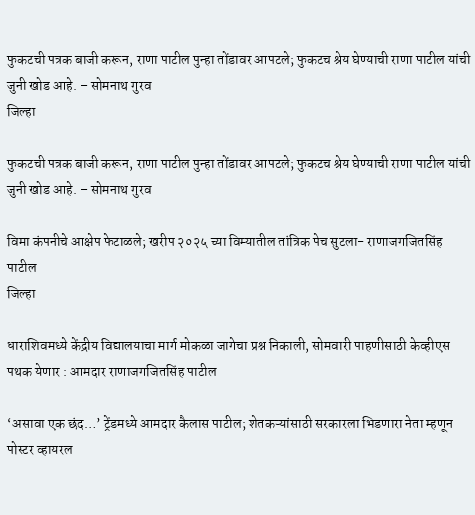फुकटची पत्रक बाजी करून, राणा पाटील पुन्हा तोंडावर आपटले; फुकटच श्रेय घेण्याची राणा पाटील यांची जुनी खोड आहे. – सोमनाथ गुरव
जिल्हा

फुकटची पत्रक बाजी करून, राणा पाटील पुन्हा तोंडावर आपटले; फुकटच श्रेय घेण्याची राणा पाटील यांची जुनी खोड आहे. – सोमनाथ गुरव

विमा कंपनीचे आक्षेप फेटाळले; खरीप २०२५ च्या विम्यातील तांत्रिक पेच सुटला- राणाजगजितसिंह पाटील
जिल्हा

धाराशिवमध्ये केंद्रीय विद्यालयाचा मार्ग मोकळा जागेचा प्रश्न निकाली, सोमवारी पाहणीसाठी केव्हीएस पथक येणार : आमदार राणाजगजितसिंह पाटील

‘असावा एक छंद…’ ट्रेंडमध्ये आमदार कैलास पाटील; शेतकऱ्यांसाठी सरकारला भिडणारा नेता म्हणून पोस्टर व्हायरल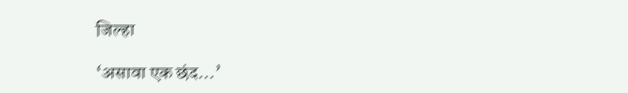जिल्हा

‘असावा एक छंद…’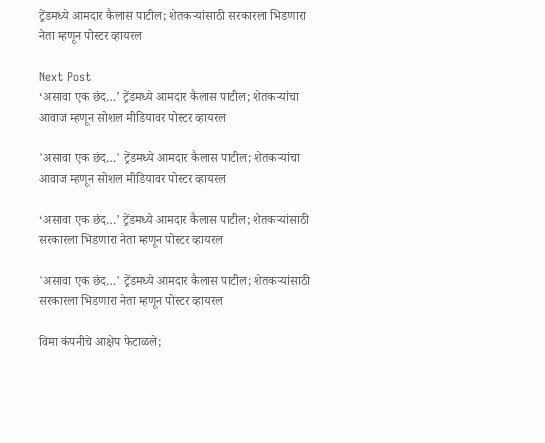ट्रेंडमध्ये आमदार कैलास पाटील; शेतकऱ्यांसाठी सरकारला भिडणारा नेता म्हणून पोस्टर व्हायरल

Next Post
‘असावा एक छंद…’ ट्रेंडमध्ये आमदार कैलास पाटील; शेतकऱ्यांचा आवाज म्हणून सोशल मीडियावर पोस्टर व्हायरल

'असावा एक छंद…' ट्रेंडमध्ये आमदार कैलास पाटील; शेतकऱ्यांचा आवाज म्हणून सोशल मीडियावर पोस्टर व्हायरल

‘असावा एक छंद…’ ट्रेंडमध्ये आमदार कैलास पाटील; शेतकऱ्यांसाठी सरकारला भिडणारा नेता म्हणून पोस्टर व्हायरल

'असावा एक छंद…' ट्रेंडमध्ये आमदार कैलास पाटील; शेतकऱ्यांसाठी सरकारला भिडणारा नेता म्हणून पोस्टर व्हायरल

विमा कंपनीचे आक्षेप फेटाळले;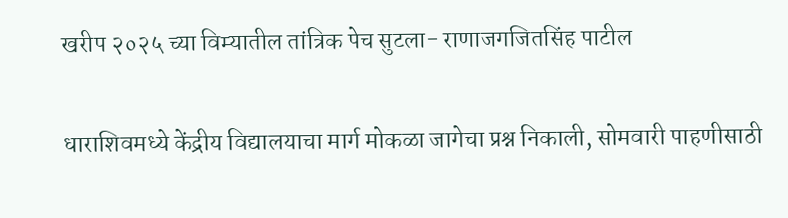खरीप २०२५ च्या विम्यातील तांत्रिक पेच सुटला- राणाजगजितसिंह पाटील

धाराशिवमध्ये केंद्रीय विद्यालयाचा मार्ग मोकळा जागेचा प्रश्न निकाली, सोमवारी पाहणीसाठी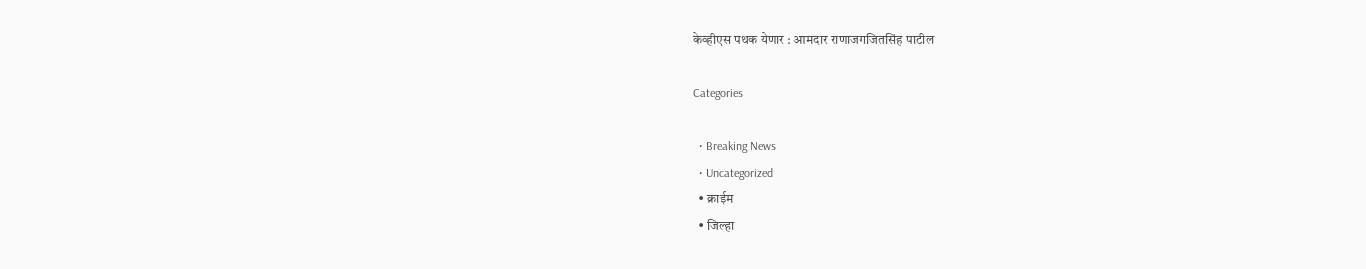केव्हीएस पथक येणार : आमदार राणाजगजितसिंह पाटील

Categories

  • Breaking News
  • Uncategorized
  • क्राईम
  • जिल्हा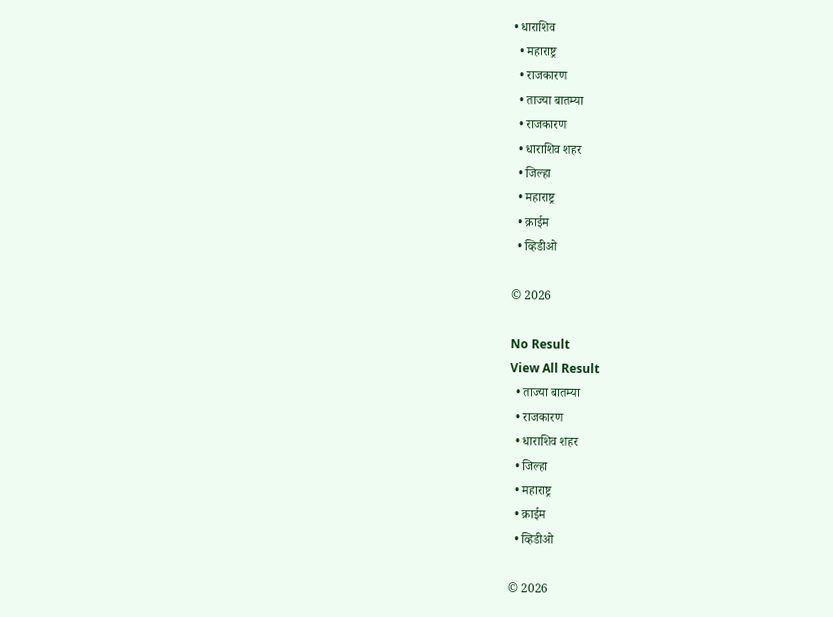• धाराशिव
  • महाराष्ट्र
  • राजकारण
  • ताज्या बातम्या
  • राजकारण
  • धाराशिव शहर
  • जिल्हा
  • महाराष्ट्र
  • क्राईम
  • व्हिडीओ

© 2026

No Result
View All Result
  • ताज्या बातम्या
  • राजकारण
  • धाराशिव शहर
  • जिल्हा
  • महाराष्ट्र
  • क्राईम
  • व्हिडीओ

© 2026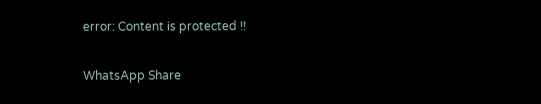error: Content is protected !!

WhatsApp Share